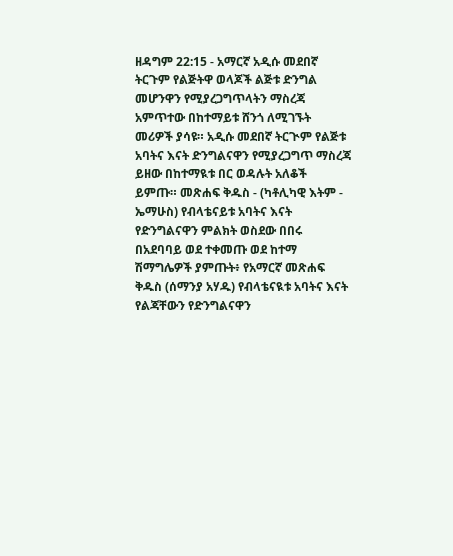ዘዳግም 22:15 - አማርኛ አዲሱ መደበኛ ትርጉም የልጅትዋ ወላጆች ልጅቱ ድንግል መሆንዋን የሚያረጋግጥላትን ማስረጃ አምጥተው በከተማይቱ ሸንጎ ለሚገኙት መሪዎች ያሳዩ። አዲሱ መደበኛ ትርጒም የልጅቱ አባትና እናት ድንግልናዋን የሚያረጋግጥ ማስረጃ ይዘው በከተማዪቱ በር ወዳሉት አለቆች ይምጡ። መጽሐፍ ቅዱስ - (ካቶሊካዊ እትም - ኤማሁስ) የብላቴናይቱ አባትና እናት የድንግልናዋን ምልክት ወስደው በበሩ በአደባባይ ወደ ተቀመጡ ወደ ከተማ ሽማግሌዎች ያምጡት፥ የአማርኛ መጽሐፍ ቅዱስ (ሰማንያ አሃዱ) የብላቴናዪቱ አባትና እናት የልጃቸውን የድንግልናዋን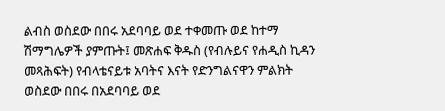ልብስ ወስደው በበሩ አደባባይ ወደ ተቀመጡ ወደ ከተማ ሽማግሌዎች ያምጡት፤ መጽሐፍ ቅዱስ (የብሉይና የሐዲስ ኪዳን መጻሕፍት) የብላቴናይቱ አባትና እናት የድንግልናዋን ምልክት ወስደው በበሩ በአደባባይ ወደ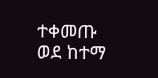ተቀመጡ ወደ ከተማ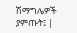ሽማግሌዎች ያምጡት፤ |